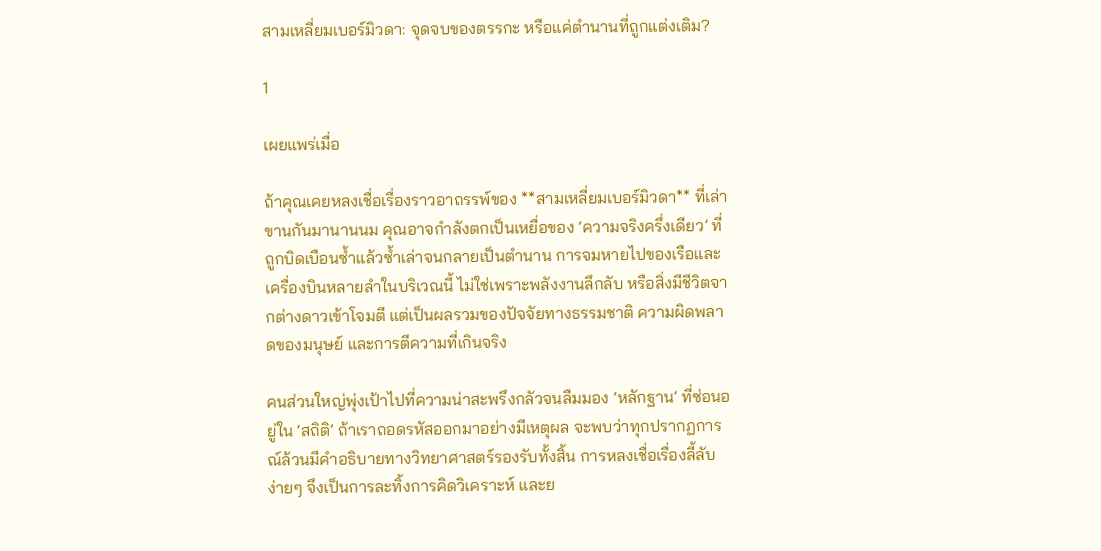สามเหลี่ยมเบอร์มิวดา: จุดจบของตรรกะ หรือแค่ตำนานที่ถูกแต่งเติม?

1

เผยแพร่เมื่อ

ถ้าคุณเคยหลงเชื่อเรื่องราวอาถรรพ์ของ **สามเหลี่ยมเบอร์มิวดา** ที่เล่าขานกันมานานนม คุณอาจกำลังตกเป็นเหยื่อของ ‘ความจริงครึ่งเดียว’ ที่ถูกบิดเบือนซ้ำแล้วซ้ำเล่าจนกลายเป็นตำนาน การจมหายไปของเรือและเครื่องบินหลายลำในบริเวณนี้ ไม่ใช่เพราะพลังงานลึกลับ หรือสิ่งมีชีวิตจากต่างดาวเข้าโจมตี แต่เป็นผลรวมของปัจจัยทางธรรมชาติ ความผิดพลาดของมนุษย์ และการตีความที่เกินจริง

คนส่วนใหญ่พุ่งเป้าไปที่ความน่าสะพรึงกลัวจนลืมมอง ‘หลักฐาน’ ที่ซ่อนอยู่ใน ‘สถิติ’ ถ้าเราถอดรหัสออกมาอย่างมีเหตุผล จะพบว่าทุกปรากฏการณ์ล้วนมีคำอธิบายทางวิทยาศาสตร์รองรับทั้งสิ้น การหลงเชื่อเรื่องลี้ลับง่ายๆ จึงเป็นการละทิ้งการคิดวิเคราะห์ และย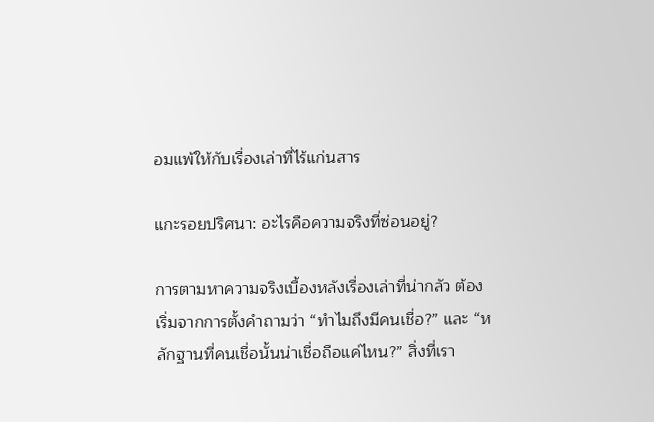อมแพ้ให้กับเรื่องเล่าที่ไร้แก่นสาร

แกะรอยปริศนา: อะไรคือความจริงที่ซ่อนอยู่?

การตามหาความจริงเบื้องหลังเรื่องเล่าที่น่ากลัว ต้องเริ่มจากการตั้งคำถามว่า “ทำไมถึงมีคนเชื่อ?” และ “หลักฐานที่คนเชื่อนั้นน่าเชื่อถือแค่ไหน?” สิ่งที่เรา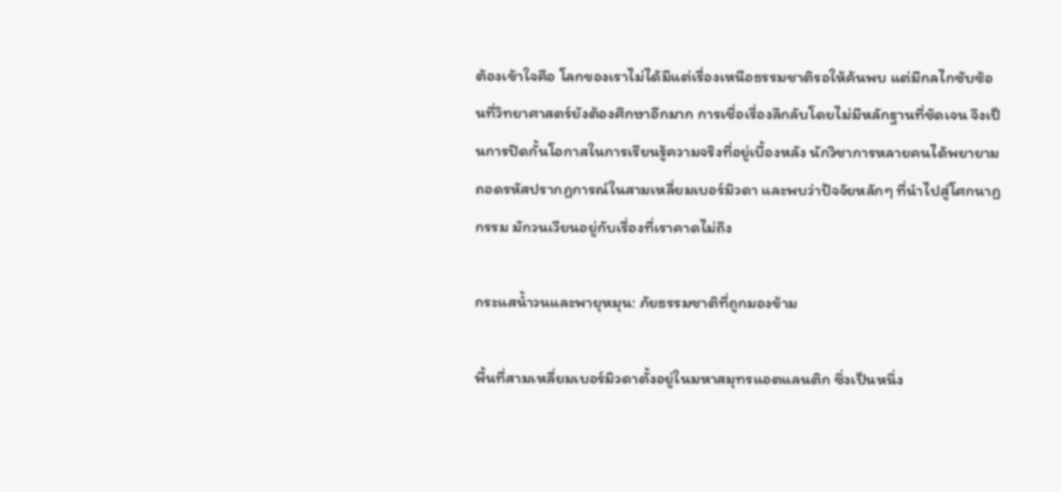ต้องเข้าใจคือ โลกของเราไม่ได้มีแต่เรื่องเหนือธรรมชาติรอให้ค้นพบ แต่มีกลไกซับซ้อนที่วิทยาศาสตร์ยังต้องศึกษาอีกมาก การเชื่อเรื่องลึกลับโดยไม่มีหลักฐานที่ชัดเจน จึงเป็นการปิดกั้นโอกาสในการเรียนรู้ความจริงที่อยู่เบื้องหลัง นักวิชาการหลายคนได้พยายามถอดรหัสปรากฏการณ์ในสามเหลี่ยมเบอร์มิวดา และพบว่าปัจจัยหลักๆ ที่นำไปสู่โศกนาฏกรรม มักวนเวียนอยู่กับเรื่องที่เราคาดไม่ถึง

กระแสน้ำวนและพายุหมุน: ภัยธรรมชาติที่ถูกมองข้าม

พื้นที่สามเหลี่ยมเบอร์มิวดาตั้งอยู่ในมหาสมุทรแอตแลนติก ซึ่งเป็นหนึ่ง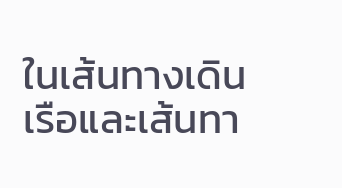ในเส้นทางเดินเรือและเส้นทา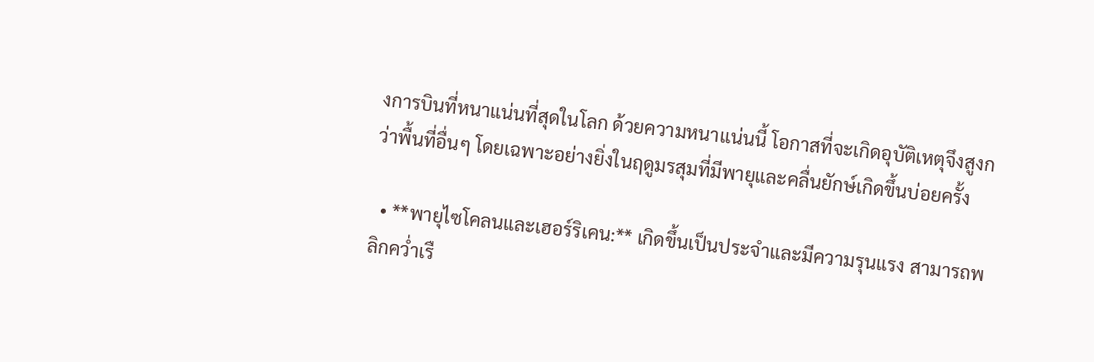งการบินที่หนาแน่นที่สุดในโลก ด้วยความหนาแน่นนี้ โอกาสที่จะเกิดอุบัติเหตุจึงสูงกว่าพื้นที่อื่นๆ โดยเฉพาะอย่างยิ่งในฤดูมรสุมที่มีพายุและคลื่นยักษ์เกิดขึ้นบ่อยครั้ง

  • **พายุไซโคลนและเฮอร์ริเคน:** เกิดขึ้นเป็นประจำและมีความรุนแรง สามารถพลิกคว่ำเรื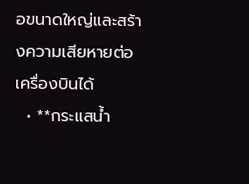อขนาดใหญ่และสร้างความเสียหายต่อเครื่องบินได้
  • **กระแสน้ำ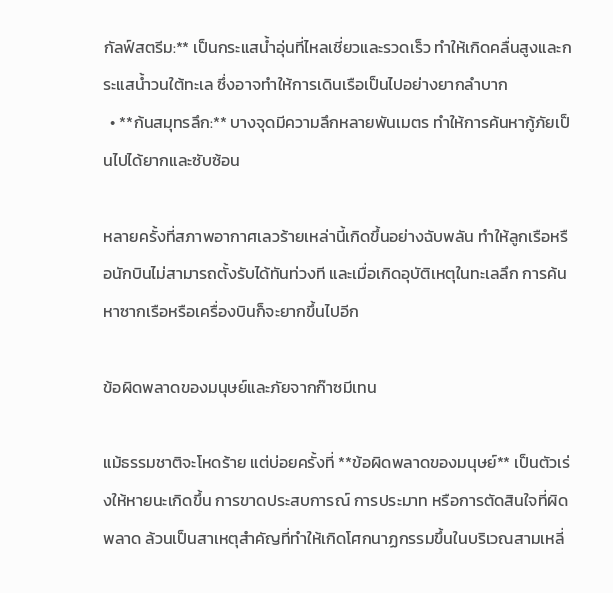กัลฟ์สตรีม:** เป็นกระแสน้ำอุ่นที่ไหลเชี่ยวและรวดเร็ว ทำให้เกิดคลื่นสูงและกระแสน้ำวนใต้ทะเล ซึ่งอาจทำให้การเดินเรือเป็นไปอย่างยากลำบาก
  • **ก้นสมุทรลึก:** บางจุดมีความลึกหลายพันเมตร ทำให้การค้นหากู้ภัยเป็นไปได้ยากและซับซ้อน

หลายครั้งที่สภาพอากาศเลวร้ายเหล่านี้เกิดขึ้นอย่างฉับพลัน ทำให้ลูกเรือหรือนักบินไม่สามารถตั้งรับได้ทันท่วงที และเมื่อเกิดอุบัติเหตุในทะเลลึก การค้นหาซากเรือหรือเครื่องบินก็จะยากขึ้นไปอีก

ข้อผิดพลาดของมนุษย์และภัยจากก๊าซมีเทน

แม้ธรรมชาติจะโหดร้าย แต่บ่อยครั้งที่ **ข้อผิดพลาดของมนุษย์** เป็นตัวเร่งให้หายนะเกิดขึ้น การขาดประสบการณ์ การประมาท หรือการตัดสินใจที่ผิดพลาด ล้วนเป็นสาเหตุสำคัญที่ทำให้เกิดโศกนาฏกรรมขึ้นในบริเวณสามเหลี่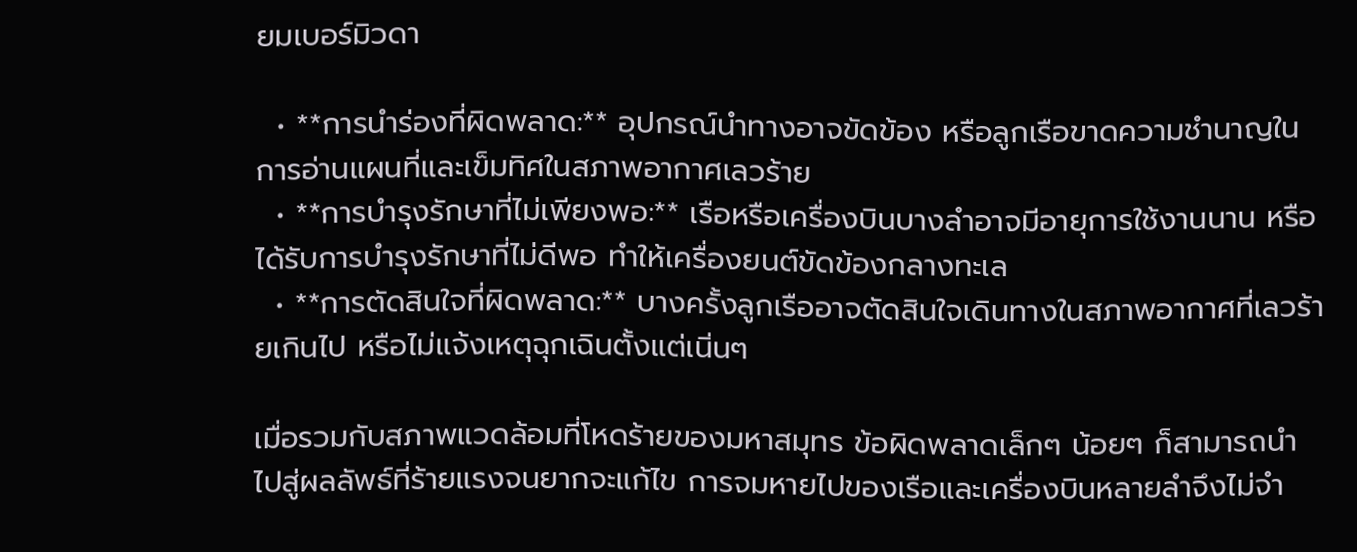ยมเบอร์มิวดา

  • **การนำร่องที่ผิดพลาด:** อุปกรณ์นำทางอาจขัดข้อง หรือลูกเรือขาดความชำนาญในการอ่านแผนที่และเข็มทิศในสภาพอากาศเลวร้าย
  • **การบำรุงรักษาที่ไม่เพียงพอ:** เรือหรือเครื่องบินบางลำอาจมีอายุการใช้งานนาน หรือได้รับการบำรุงรักษาที่ไม่ดีพอ ทำให้เครื่องยนต์ขัดข้องกลางทะเล
  • **การตัดสินใจที่ผิดพลาด:** บางครั้งลูกเรืออาจตัดสินใจเดินทางในสภาพอากาศที่เลวร้ายเกินไป หรือไม่แจ้งเหตุฉุกเฉินตั้งแต่เนิ่นๆ

เมื่อรวมกับสภาพแวดล้อมที่โหดร้ายของมหาสมุทร ข้อผิดพลาดเล็กๆ น้อยๆ ก็สามารถนำไปสู่ผลลัพธ์ที่ร้ายแรงจนยากจะแก้ไข การจมหายไปของเรือและเครื่องบินหลายลำจึงไม่จำ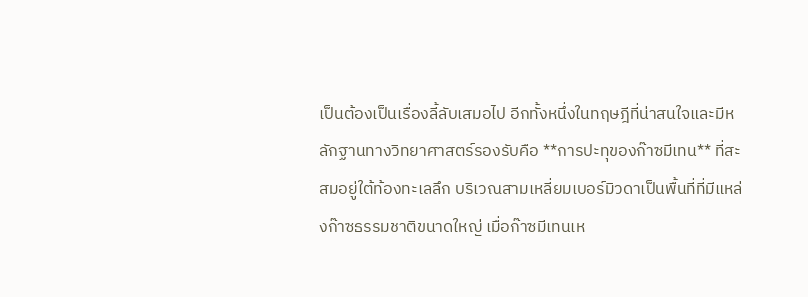เป็นต้องเป็นเรื่องลี้ลับเสมอไป อีกทั้งหนึ่งในทฤษฎีที่น่าสนใจและมีหลักฐานทางวิทยาศาสตร์รองรับคือ **การปะทุของก๊าซมีเทน** ที่สะสมอยู่ใต้ท้องทะเลลึก บริเวณสามเหลี่ยมเบอร์มิวดาเป็นพื้นที่ที่มีแหล่งก๊าซธรรมชาติขนาดใหญ่ เมื่อก๊าซมีเทนเห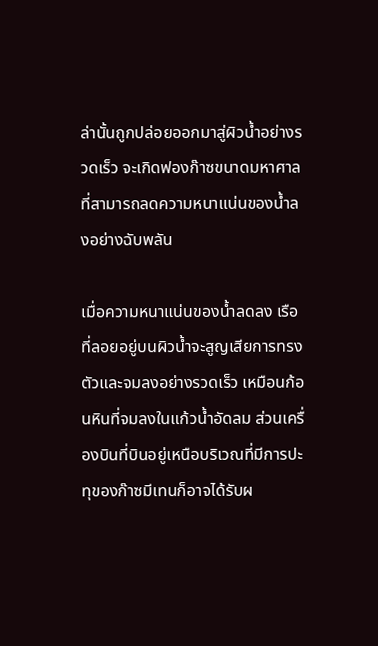ล่านั้นถูกปล่อยออกมาสู่ผิวน้ำอย่างรวดเร็ว จะเกิดฟองก๊าซขนาดมหาศาลที่สามารถลดความหนาแน่นของน้ำลงอย่างฉับพลัน

เมื่อความหนาแน่นของน้ำลดลง เรือที่ลอยอยู่บนผิวน้ำจะสูญเสียการทรงตัวและจมลงอย่างรวดเร็ว เหมือนก้อนหินที่จมลงในแก้วน้ำอัดลม ส่วนเครื่องบินที่บินอยู่เหนือบริเวณที่มีการปะทุของก๊าซมีเทนก็อาจได้รับผ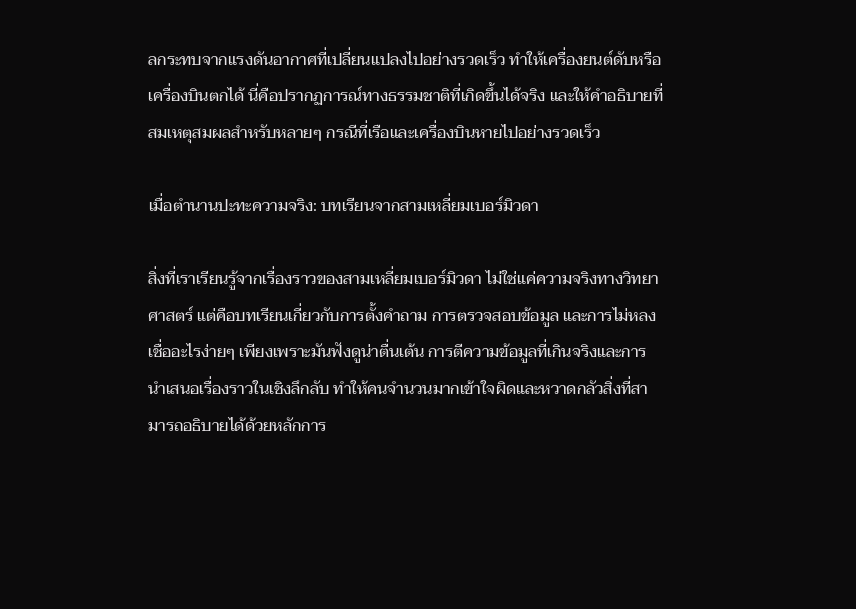ลกระทบจากแรงดันอากาศที่เปลี่ยนแปลงไปอย่างรวดเร็ว ทำให้เครื่องยนต์ดับหรือเครื่องบินตกได้ นี่คือปรากฏการณ์ทางธรรมชาติที่เกิดขึ้นได้จริง และให้คำอธิบายที่สมเหตุสมผลสำหรับหลายๆ กรณีที่เรือและเครื่องบินหายไปอย่างรวดเร็ว

เมื่อตำนานปะทะความจริง: บทเรียนจากสามเหลี่ยมเบอร์มิวดา

สิ่งที่เราเรียนรู้จากเรื่องราวของสามเหลี่ยมเบอร์มิวดา ไม่ใช่แค่ความจริงทางวิทยาศาสตร์ แต่คือบทเรียนเกี่ยวกับการตั้งคำถาม การตรวจสอบข้อมูล และการไม่หลงเชื่ออะไรง่ายๆ เพียงเพราะมันฟังดูน่าตื่นเต้น การตีความข้อมูลที่เกินจริงและการนำเสนอเรื่องราวในเชิงลึกลับ ทำให้คนจำนวนมากเข้าใจผิดและหวาดกลัวสิ่งที่สามารถอธิบายได้ด้วยหลักการ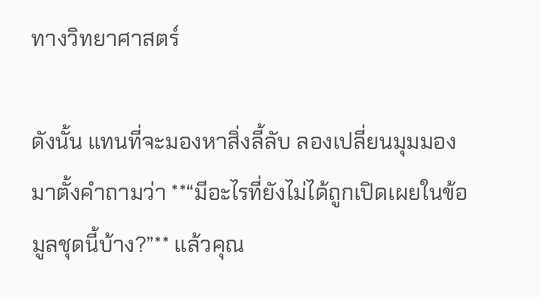ทางวิทยาศาสตร์

ดังนั้น แทนที่จะมองหาสิ่งลี้ลับ ลองเปลี่ยนมุมมองมาตั้งคำถามว่า **“มีอะไรที่ยังไม่ได้ถูกเปิดเผยในข้อมูลชุดนี้บ้าง?”** แล้วคุณ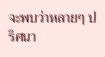จะพบว่าหลายๆ ปริศนา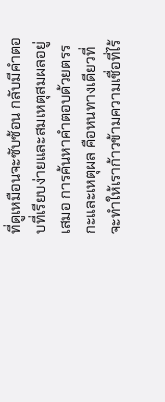ที่ดูเหมือนจะซับซ้อน กลับมีคำตอบที่เรียบง่ายและสมเหตุสมผลอยู่เสมอ การค้นหาคำตอบด้วยตรรกะและเหตุผล คือหนทางเดียวที่จะทำให้เราก้าวข้ามความเชื่อที่ไร้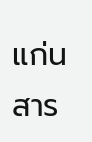แก่นสาร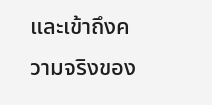และเข้าถึงความจริงของ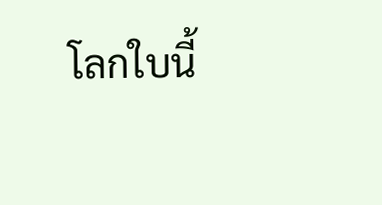โลกใบนี้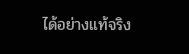ได้อย่างแท้จริง